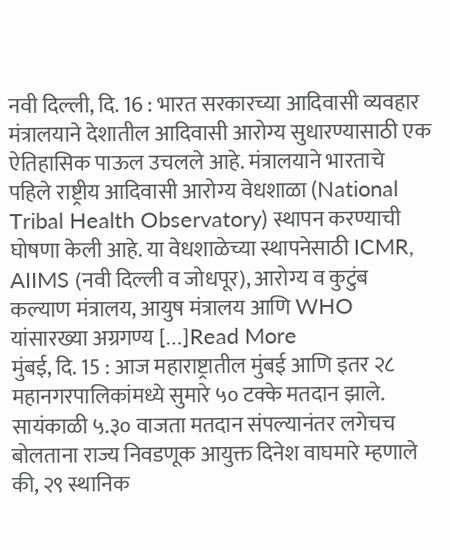नवी दिल्ली, दि. 16 : भारत सरकारच्या आदिवासी व्यवहार मंत्रालयाने देशातील आदिवासी आरोग्य सुधारण्यासाठी एक ऐतिहासिक पाऊल उचलले आहे. मंत्रालयाने भारताचे पहिले राष्ट्रीय आदिवासी आरोग्य वेधशाळा (National Tribal Health Observatory) स्थापन करण्याची घोषणा केली आहे. या वेधशाळेच्या स्थापनेसाठी ICMR, AIIMS (नवी दिल्ली व जोधपूर), आरोग्य व कुटुंब कल्याण मंत्रालय, आयुष मंत्रालय आणि WHO यांसारख्या अग्रगण्य […]Read More
मुंबई, दि. 15 : आज महाराष्ट्रातील मुंबई आणि इतर २८ महानगरपालिकांमध्ये सुमारे ५० टक्के मतदान झाले. सायंकाळी ५.३० वाजता मतदान संपल्यानंतर लगेचच बोलताना राज्य निवडणूक आयुक्त दिनेश वाघमारे म्हणाले की, २९ स्थानिक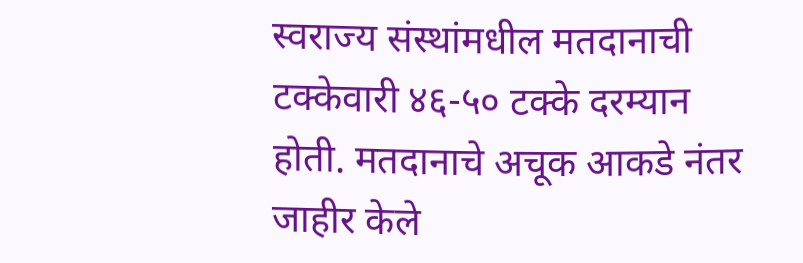स्वराज्य संस्थांमधील मतदानाची टक्केवारी ४६-५० टक्के दरम्यान होती. मतदानाचे अचूक आकडे नंतर जाहीर केले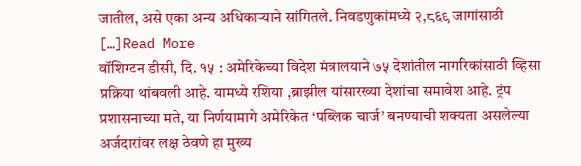जातील, असे एका अन्य अधिकाऱ्याने सांगितले. निवडणुकांमध्ये २,८६९ जागांसाठी […]Read More
वॉशिग्टन डीसी, दि. १५ : अमेरिकेच्या विदेश मंत्रालयाने ७५ देशांतील नागरिकांसाठी व्हिसा प्रक्रिया थांबवली आहे. यामध्ये रशिया ,ब्राझील यांसारख्या देशांचा समावेश आहे. ट्रंप प्रशासनाच्या मते, या निर्णयामागे अमेरिकेत ‘पब्लिक चार्ज’ बनण्याची शक्यता असलेल्या अर्जदारांवर लक्ष ठेवणे हा मुख्य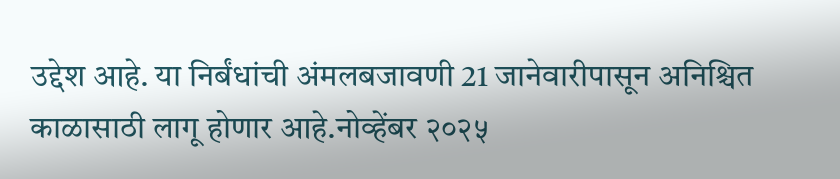उद्देश आहे. या निर्बंधांची अंमलबजावणी 21 जानेवारीपासून अनिश्चित काळासाठी लागू होणार आहे.नोव्हेंबर २०२५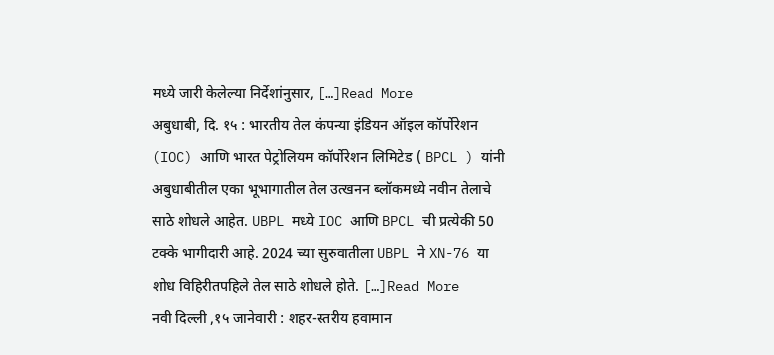मध्ये जारी केलेल्या निर्देशांनुसार, […]Read More
अबुधाबी, दि. १५ : भारतीय तेल कंपन्या इंडियन ऑइल कॉर्पोरेशन (IOC) आणि भारत पेट्रोलियम कॉर्पोरेशन लिमिटेड ( BPCL ) यांनी अबुधाबीतील एका भूभागातील तेल उत्खनन ब्लॉकमध्ये नवीन तेलाचे साठे शोधले आहेत. UBPL मध्ये IOC आणि BPCL ची प्रत्येकी 50 टक्के भागीदारी आहे. 2024 च्या सुरुवातीला UBPL ने XN-76 या शोध विहिरीतपहिले तेल साठे शोधले होते. […]Read More
नवी दिल्ली ,१५ जानेवारी : शहर-स्तरीय हवामान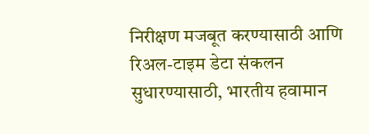निरीक्षण मजबूत करण्यासाठी आणि रिअल-टाइम डेटा संकलन सुधारण्यासाठी, भारतीय हवामान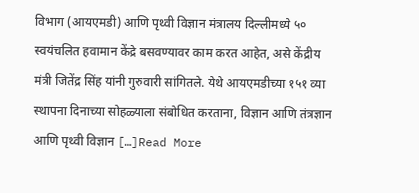विभाग (आयएमडी) आणि पृथ्वी विज्ञान मंत्रालय दिल्लीमध्ये ५० स्वयंचलित हवामान केंद्रे बसवण्यावर काम करत आहेत, असे केंद्रीय मंत्री जितेंद्र सिंह यांनी गुरुवारी सांगितले. येथे आयएमडीच्या १५१ व्या स्थापना दिनाच्या सोहळ्याला संबोधित करताना, विज्ञान आणि तंत्रज्ञान आणि पृथ्वी विज्ञान […]Read More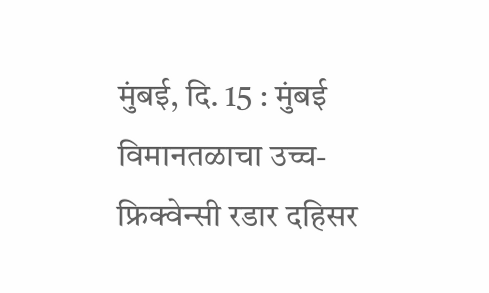मुंबई, दि. 15 : मुंबई विमानतळाचा उच्च-फ्रिक्वेन्सी रडार दहिसर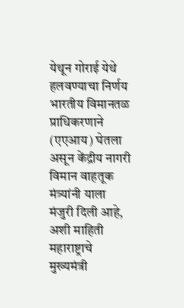येथून गोराई येथे हलवण्याचा निर्णय भारतीय विमानतळ प्राधिकरणाने (एएआय) घेतला असून केंद्रीय नागरी विमान वाहतूक मंत्र्यांनी याला मंजुरी दिली आहे, अशी माहिती महाराष्ट्राचे मुख्यमंत्री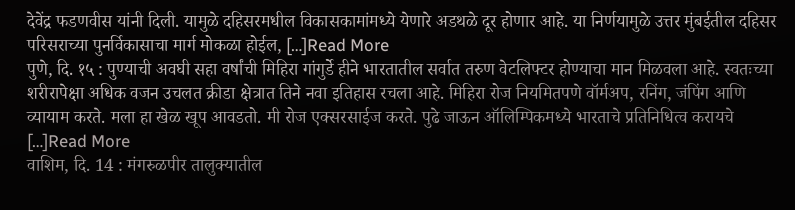देवेंद्र फडणवीस यांनी दिली. यामुळे दहिसरमधील विकासकामांमध्ये येणारे अडथळे दूर होणार आहे. या निर्णयामुळे उत्तर मुंबईतील दहिसर परिसराच्या पुनर्विकासाचा मार्ग मोकळा होईल, […]Read More
पुणे, दि. १५ : पुण्याची अवघी सहा वर्षांची मिहिरा गांगुर्डे हीने भारतातील सर्वात तरुण वेटलिफ्टर होण्याचा मान मिळवला आहे. स्वतःच्या शरीरापेक्षा अधिक वजन उचलत क्रीडा क्षेत्रात तिने नवा इतिहास रचला आहे. मिहिरा रोज नियमितपणे वॉर्मअप, रनिंग, जंपिंग आणि व्यायाम करते. मला हा खेळ खूप आवडतो. मी रोज एक्सरसाईज करते. पुढे जाऊन ऑलिम्पिकमध्ये भारताचे प्रतिनिधित्व करायचे […]Read More
वाशिम, दि. 14 : मंगरुळपीर तालुक्यातील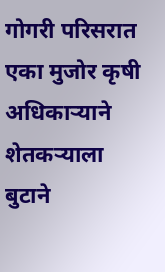गोगरी परिसरात एका मुजोर कृषी अधिकाऱ्याने शेतकऱ्याला बुटाने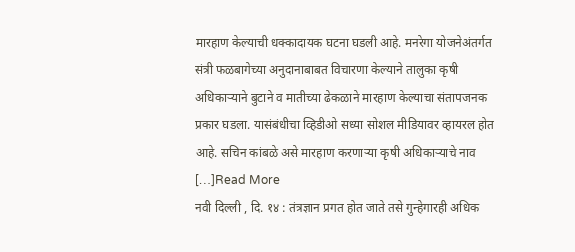मारहाण केल्याची धक्कादायक घटना घडली आहे. मनरेगा योजनेअंतर्गत संत्री फळबागेच्या अनुदानाबाबत विचारणा केल्याने तालुका कृषी अधिकाऱ्याने बुटाने व मातीच्या ढेकळाने मारहाण केल्याचा संतापजनक प्रकार घडला. यासंबंधीचा व्हिडीओ सध्या सोशल मीडियावर व्हायरल होत आहे. सचिन कांबळे असे मारहाण करणाऱ्या कृषी अधिकाऱ्याचे नाव […]Read More
नवी दिल्ली , दि. १४ : तंत्रज्ञान प्रगत होत जाते तसे गुन्हेगारही अधिक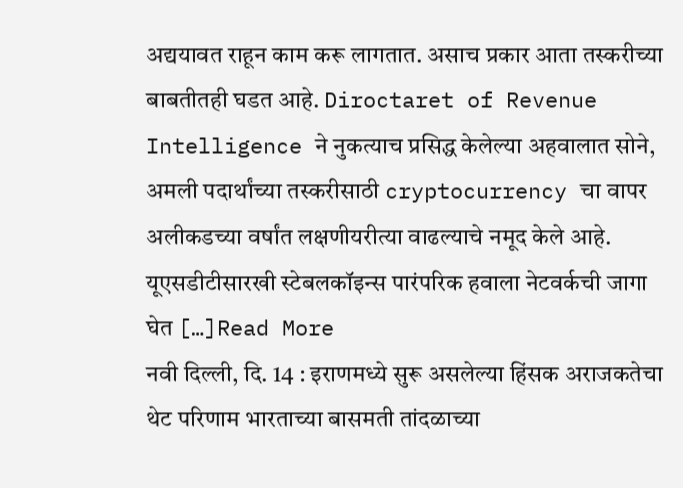अद्ययावत राहून काम करू लागतात. असाच प्रकार आता तस्करीच्या बाबतीतही घडत आहे. Diroctaret of Revenue Intelligence ने नुकत्याच प्रसिद्ध केलेल्या अहवालात सोने, अमली पदार्थांच्या तस्करीसाठी cryptocurrency चा वापर अलीकडच्या वर्षांत लक्षणीयरीत्या वाढल्याचे नमूद केले आहे. यूएसडीटीसारखी स्टेबलकॉइन्स पारंपरिक हवाला नेटवर्कची जागा घेत […]Read More
नवी दिल्ली, दि. 14 : इराणमध्ये सुरू असलेल्या हिंसक अराजकतेचा थेट परिणाम भारताच्या बासमती तांदळाच्या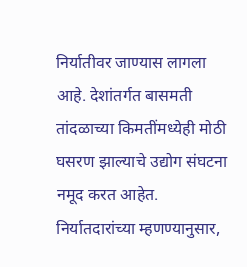निर्यातीवर जाण्यास लागला आहे. देशांतर्गत बासमती तांदळाच्या किमतींमध्येही मोठी घसरण झाल्याचे उद्योग संघटना नमूद करत आहेत. निर्यातदारांच्या म्हणण्यानुसार,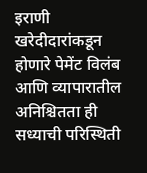इराणी खरेदीदारांकडून होणारे पेमेंट विलंब आणि व्यापारातील अनिश्चितता ही सध्याची परिस्थिती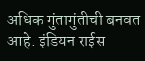अधिक गुंतागुंतीची बनवत आहे. इंडियन राईस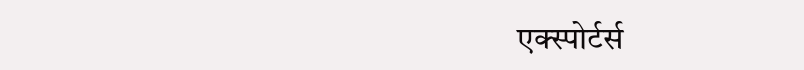एक्स्पोर्टर्स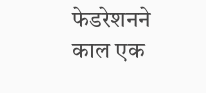फेडरेशनने काल एक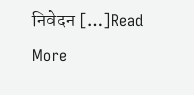निवेदन […]Read More